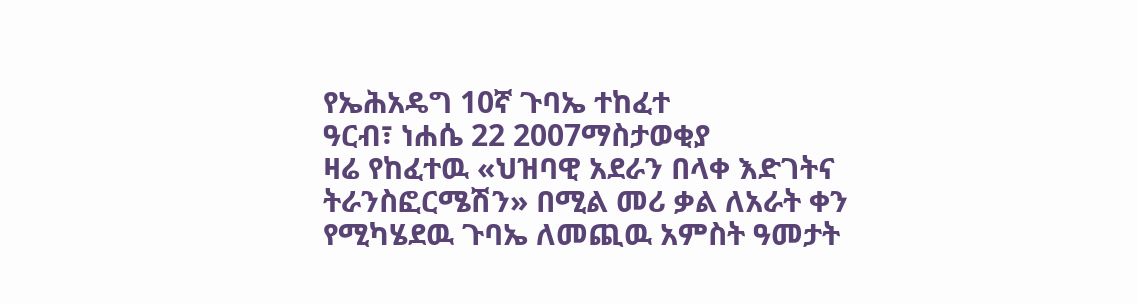የኤሕአዴግ 10ኛ ጉባኤ ተከፈተ
ዓርብ፣ ነሐሴ 22 2007ማስታወቂያ
ዛሬ የከፈተዉ «ህዝባዊ አደራን በላቀ እድገትና ትራንስፎርሜሽን» በሚል መሪ ቃል ለአራት ቀን የሚካሄደዉ ጉባኤ ለመጪዉ አምስት ዓመታት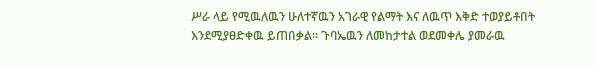ሥራ ላይ የሚዉለዉን ሁለተኛዉን አገራዊ የልማት እና ለዉጥ እቅድ ተወያይቶበት እንደሚያፀድቀዉ ይጠበቃል። ጉባኤዉን ለመከታተል ወደመቀሌ ያመራዉ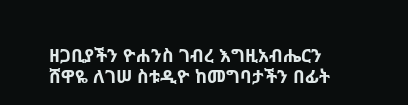ዘጋቢያችን ዮሐንስ ገብረ እግዚአብሔርን ሸዋዬ ለገሠ ስቱዲዮ ከመግባታችን በፊት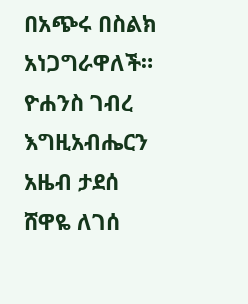በአጭሩ በስልክ አነጋግራዋለች።
ዮሐንስ ገብረ እግዚአብሔርን
አዜብ ታደሰ
ሸዋዬ ለገሰ